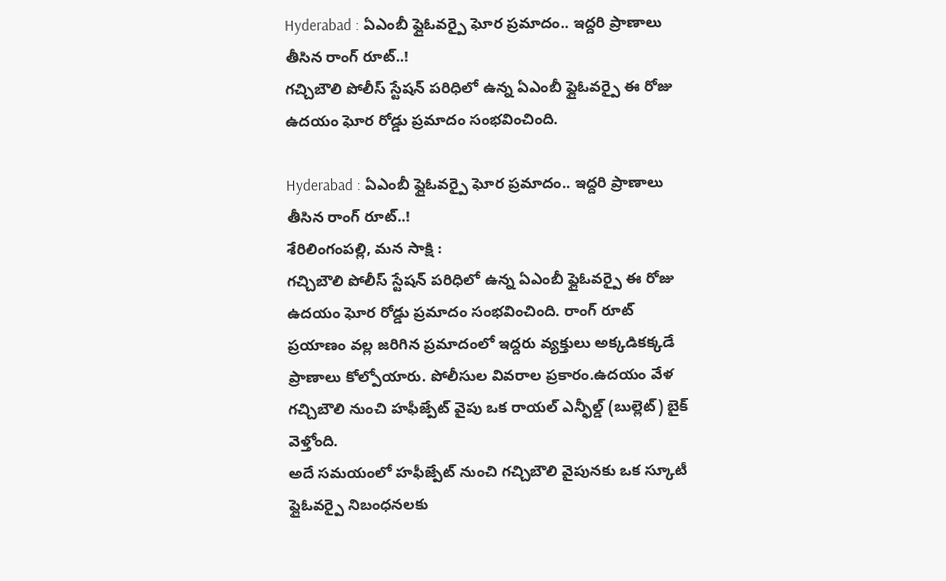Hyderabad : ఏఎంబీ ఫ్లైఓవర్పై ఘోర ప్రమాదం.. ఇద్దరి ప్రాణాలు తీసిన రాంగ్ రూట్..!
గచ్చిబౌలి పోలీస్ స్టేషన్ పరిధిలో ఉన్న ఏఎంబీ ఫ్లైఓవర్పై ఈ రోజు ఉదయం ఘోర రోడ్డు ప్రమాదం సంభవించింది.

Hyderabad : ఏఎంబీ ఫ్లైఓవర్పై ఘోర ప్రమాదం.. ఇద్దరి ప్రాణాలు తీసిన రాంగ్ రూట్..!
శేరిలింగంపల్లి, మన సాక్షి :
గచ్చిబౌలి పోలీస్ స్టేషన్ పరిధిలో ఉన్న ఏఎంబీ ఫ్లైఓవర్పై ఈ రోజు ఉదయం ఘోర రోడ్డు ప్రమాదం సంభవించింది. రాంగ్ రూట్ ప్రయాణం వల్ల జరిగిన ప్రమాదంలో ఇద్దరు వ్యక్తులు అక్కడికక్కడే ప్రాణాలు కోల్పోయారు. పోలీసుల వివరాల ప్రకారం.ఉదయం వేళ గచ్చిబౌలి నుంచి హఫీజ్పేట్ వైపు ఒక రాయల్ ఎన్ఫీల్డ్ (బుల్లెట్) బైక్ వెళ్తోంది.
అదే సమయంలో హఫీజ్పేట్ నుంచి గచ్చిబౌలి వైపునకు ఒక స్కూటీ ఫ్లైఓవర్పై నిబంధనలకు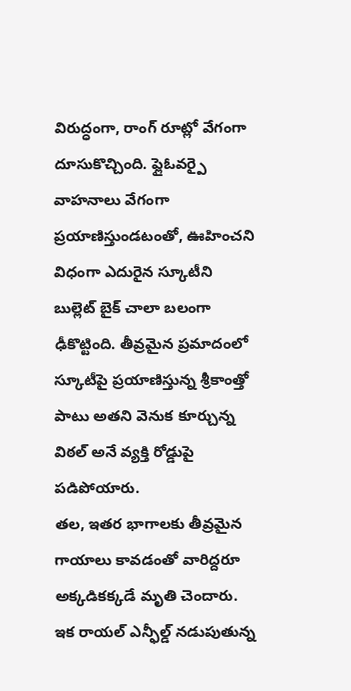విరుద్ధంగా, రాంగ్ రూట్లో వేగంగా దూసుకొచ్చింది. ఫ్లైఓవర్పై వాహనాలు వేగంగా ప్రయాణిస్తుండటంతో, ఊహించని విధంగా ఎదురైన స్కూటీని బుల్లెట్ బైక్ చాలా బలంగా ఢీకొట్టింది. తీవ్రమైన ప్రమాదంలో స్కూటీపై ప్రయాణిస్తున్న శ్రీకాంత్తో పాటు అతని వెనుక కూర్చున్న విఠల్ అనే వ్యక్తి రోడ్డుపై పడిపోయారు.
తల, ఇతర భాగాలకు తీవ్రమైన గాయాలు కావడంతో వారిద్దరూ అక్కడికక్కడే మృతి చెందారు. ఇక రాయల్ ఎన్ఫీల్డ్ నడుపుతున్న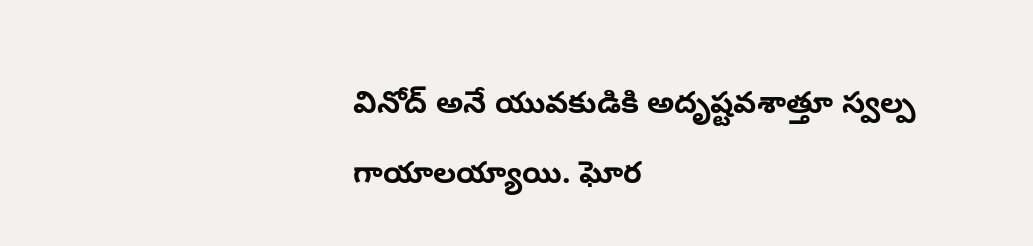వినోద్ అనే యువకుడికి అదృష్టవశాత్తూ స్వల్ప గాయాలయ్యాయి. ఘోర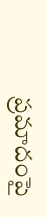ప్రమాదంపై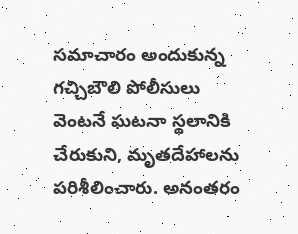సమాచారం అందుకున్న గచ్చిబౌలి పోలీసులు వెంటనే ఘటనా స్థలానికి చేరుకుని, మృతదేహాలను పరిశీలించారు. అనంతరం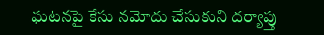ఘటనపై కేసు నమోదు చేసుకుని దర్యాప్తు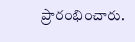ప్రారంభించారు.